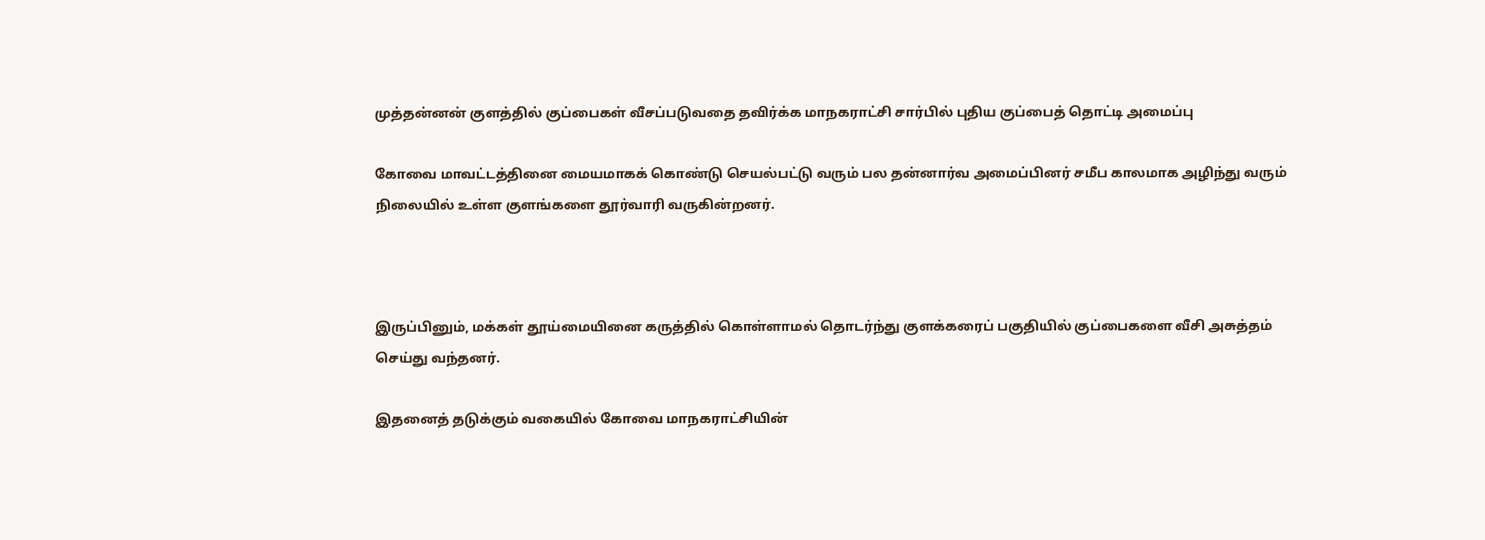முத்தன்னன் குளத்தில் குப்பைகள் வீசப்படுவதை தவிர்க்க மாநகராட்சி சார்பில் புதிய குப்பைத் தொட்டி அமைப்பு

கோவை மாவட்டத்தினை மையமாகக் கொண்டு செயல்பட்டு வரும் பல தன்னார்வ அமைப்பினர் சமீப காலமாக அழிந்து வரும் நிலையில் உள்ள குளங்களை தூர்வாரி வருகின்றனர்.



இருப்பினும், மக்கள் தூய்மையினை கருத்தில் கொள்ளாமல் தொடர்ந்து குளக்கரைப் பகுதியில் குப்பைகளை வீசி அசுத்தம் செய்து வந்தனர்.

இதனைத் தடுக்கும் வகையில் கோவை மாநகராட்சியின்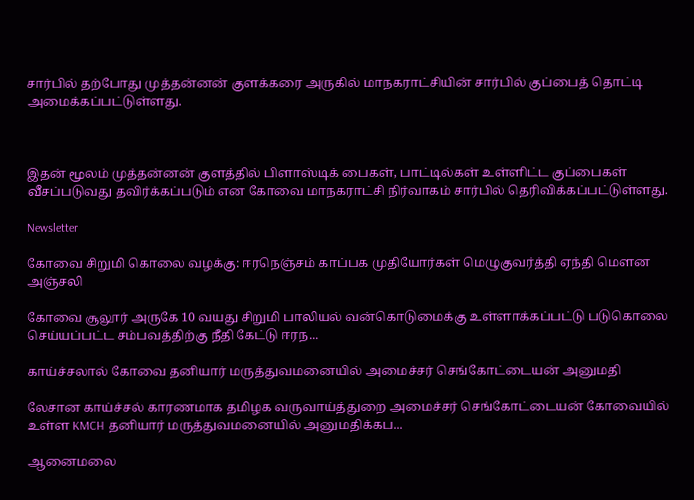சார்பில் தற்போது முத்தன்னன் குளக்கரை அருகில் மாநகராட்சியின் சார்பில் குப்பைத் தொட்டி அமைக்கப்பட்டுள்ளது.



இதன் மூலம் முத்தன்னன் குளத்தில் பிளாஸ்டிக் பைகள், பாட்டில்கள் உள்ளிட்ட குப்பைகள் வீசப்படுவது தவிர்க்கப்படும் என கோவை மாநகராட்சி நிர்வாகம் சார்பில் தெரிவிக்கப்பட்டுள்ளது.

Newsletter

கோவை சிறுமி கொலை வழக்கு: ஈரநெஞ்சம் காப்பக முதியோர்கள் மெழுகுவர்த்தி ஏந்தி மௌன அஞ்சலி

கோவை சூலூர் அருகே 10 வயது சிறுமி பாலியல் வன்கொடுமைக்கு உள்ளாக்கப்பட்டு படுகொலை செய்யப்பட்ட சம்பவத்திற்கு நீதி கேட்டு ஈரந...

காய்ச்சலால் கோவை தனியார் மருத்துவமனையில் அமைச்சர் செங்கோட்டையன் அனுமதி

லேசான காய்ச்சல் காரணமாக தமிழக வருவாய்த்துறை அமைச்சர் செங்கோட்டையன் கோவையில் உள்ள KMCH தனியார் மருத்துவமனையில் அனுமதிக்கப...

ஆனைமலை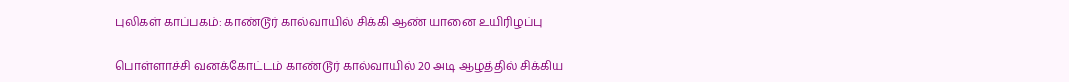புலிகள் காப்பகம்: காண்டூர் கால்வாயில் சிக்கி ஆண் யானை உயிரிழப்பு

பொள்ளாச்சி வனக்கோட்டம் காண்டூர் கால்வாயில் 20 அடி ஆழத்தில் சிக்கிய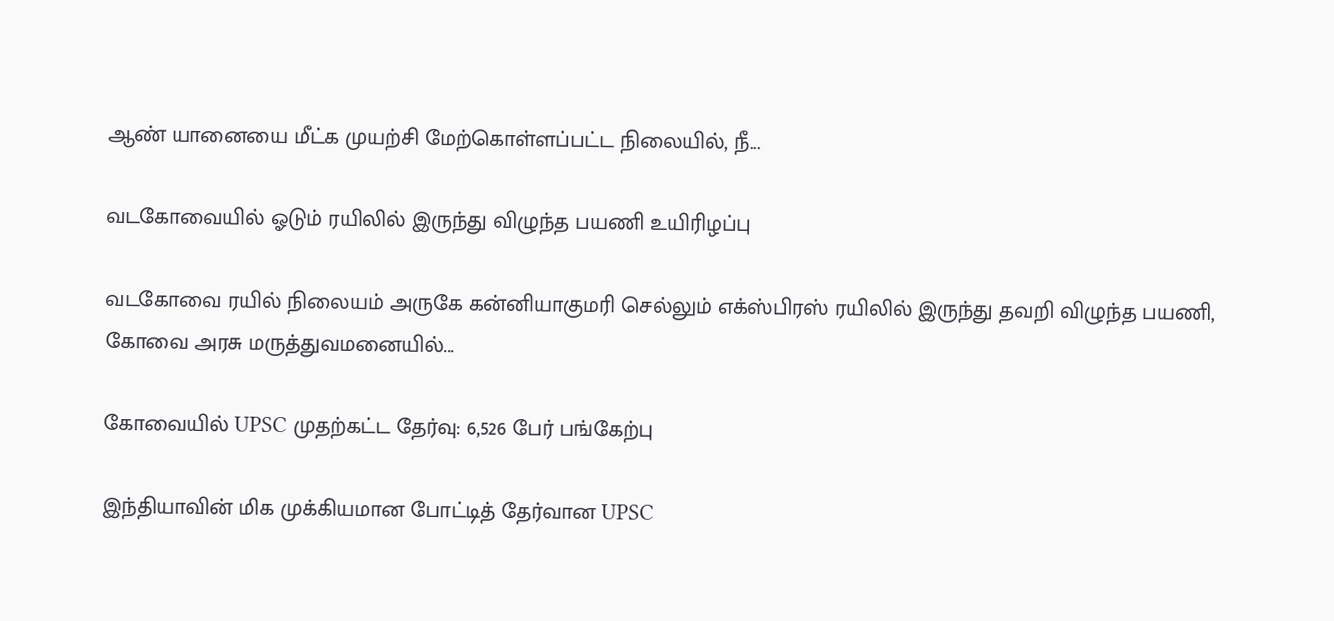ஆண் யானையை மீட்க முயற்சி மேற்கொள்ளப்பட்ட நிலையில், நீ...

வடகோவையில் ஓடும் ரயிலில் இருந்து விழுந்த பயணி உயிரிழப்பு

வடகோவை ரயில் நிலையம் அருகே கன்னியாகுமரி செல்லும் எக்ஸ்பிரஸ் ரயிலில் இருந்து தவறி விழுந்த பயணி, கோவை அரசு மருத்துவமனையில்...

கோவையில் UPSC முதற்கட்ட தேர்வு: 6,526 பேர் பங்கேற்பு

இந்தியாவின் மிக முக்கியமான போட்டித் தேர்வான UPSC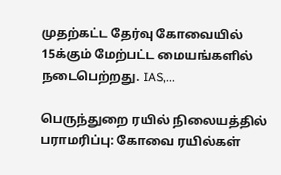முதற்கட்ட தேர்வு கோவையில் 15க்கும் மேற்பட்ட மையங்களில் நடைபெற்றது. IAS,...

பெருந்துறை ரயில் நிலையத்தில் பராமரிப்பு: கோவை ரயில்கள்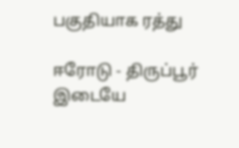பகுதியாக ரத்து

ஈரோடு - திருப்பூர் இடையே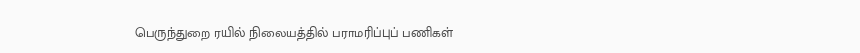பெருந்துறை ரயில் நிலையத்தில் பராமரிப்புப் பணிகள்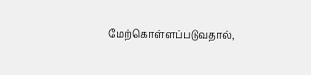மேற்கொள்ளப்படுவதால்,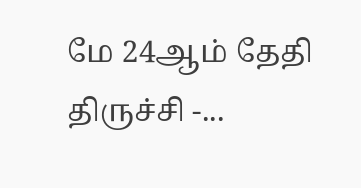மே 24ஆம் தேதி திருச்சி -...